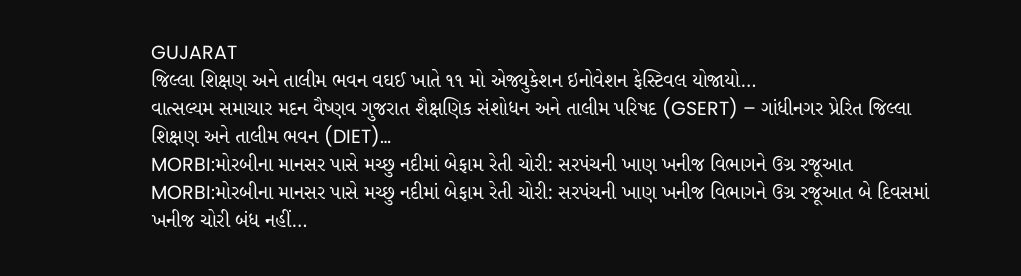GUJARAT
જિલ્લા શિક્ષણ અને તાલીમ ભવન વઘઈ ખાતે ૧૧ મો એજ્યુકેશન ઇનોવેશન ફેસ્ટિવલ યોજાયો…
વાત્સલ્યમ સમાચાર મદન વૈષ્ણવ ગુજરાત શૈક્ષણિક સંશોધન અને તાલીમ પરિષદ (GSERT) – ગાંધીનગર પ્રેરિત જિલ્લા શિક્ષણ અને તાલીમ ભવન (DIET)…
MORBI:મોરબીના માનસર પાસે મચ્છુ નદીમાં બેફામ રેતી ચોરી: સરપંચની ખાણ ખનીજ વિભાગને ઉગ્ર રજૂઆત
MORBI:મોરબીના માનસર પાસે મચ્છુ નદીમાં બેફામ રેતી ચોરી: સરપંચની ખાણ ખનીજ વિભાગને ઉગ્ર રજૂઆત બે દિવસમાં ખનીજ ચોરી બંધ નહીં…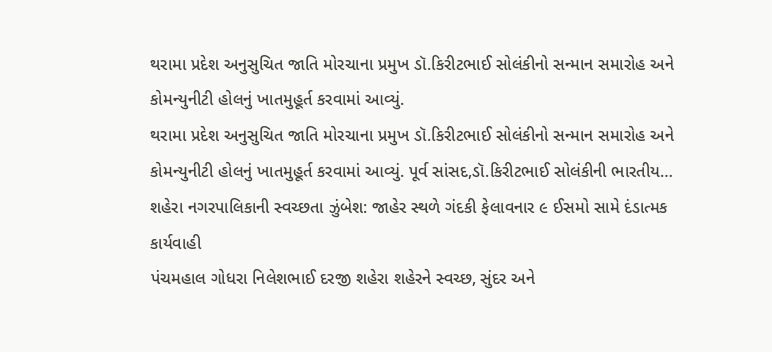થરામા પ્રદેશ અનુસુચિત જાતિ મોરચાના પ્રમુખ ડૉ.કિરીટભાઈ સોલંકીનો સન્માન સમારોહ અને કોમન્યુનીટી હોલનું ખાતમુહૂર્ત કરવામાં આવ્યું.
થરામા પ્રદેશ અનુસુચિત જાતિ મોરચાના પ્રમુખ ડૉ.કિરીટભાઈ સોલંકીનો સન્માન સમારોહ અને કોમન્યુનીટી હોલનું ખાતમુહૂર્ત કરવામાં આવ્યું. પૂર્વ સાંસદ,ડૉ.કિરીટભાઈ સોલંકીની ભારતીય…
શહેરા નગરપાલિકાની સ્વચ્છતા ઝુંબેશ: જાહેર સ્થળે ગંદકી ફેલાવનાર ૯ ઈસમો સામે દંડાત્મક કાર્યવાહી
પંચમહાલ ગોધરા નિલેશભાઈ દરજી શહેરા શહેરને સ્વચ્છ, સુંદર અને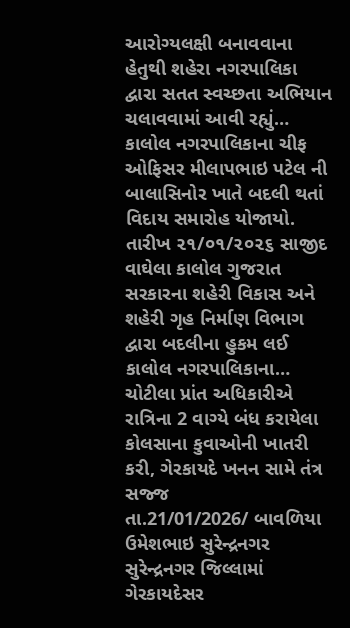આરોગ્યલક્ષી બનાવવાના હેતુથી શહેરા નગરપાલિકા દ્વારા સતત સ્વચ્છતા અભિયાન ચલાવવામાં આવી રહ્યું…
કાલોલ નગરપાલિકાના ચીફ ઓફિસર મીલાપભાઇ પટેલ ની બાલાસિનોર ખાતે બદલી થતાં વિદાય સમારોહ યોજાયો.
તારીખ ૨૧/૦૧/૨૦૨૬ સાજીદ વાઘેલા કાલોલ ગુજરાત સરકારના શહેરી વિકાસ અને શહેરી ગૃહ નિર્માણ વિભાગ દ્વારા બદલીના હુકમ લઈ કાલોલ નગરપાલિકાના…
ચોટીલા પ્રાંત અધિકારીએ રાત્રિના 2 વાગ્યે બંધ કરાયેલા કોલસાના કુવાઓની ખાતરી કરી, ગેરકાયદે ખનન સામે તંત્ર સજ્જ
તા.21/01/2026/ બાવળિયા ઉમેશભાઇ સુરેન્દ્રનગર સુરેન્દ્રનગર જિલ્લામાં ગેરકાયદેસર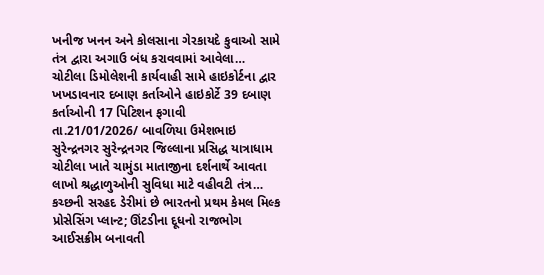ખનીજ ખનન અને કોલસાના ગેરકાયદે કુવાઓ સામે તંત્ર દ્વારા અગાઉ બંધ કરાવવામાં આવેલા…
ચોટીલા ડિમોલેશની કાર્યવાહી સામે હાઇકોર્ટના દ્વાર ખખડાવનાર દબાણ કર્તાઓને હાઇકોર્ટે 39 દબાણ કર્તાઓની 17 પિટિશન ફગાવી
તા.21/01/2026/ બાવળિયા ઉમેશભાઇ સુરેન્દ્રનગર સુરેન્દ્રનગર જિલ્લાના પ્રસિદ્ધ યાત્રાધામ ચોટીલા ખાતે ચામુંડા માતાજીના દર્શનાર્થે આવતા લાખો શ્રદ્ધાળુઓની સુવિધા માટે વહીવટી તંત્ર…
કચ્છની સરહદ ડેરીમાં છે ભારતનો પ્રથમ કેમલ મિલ્ક પ્રોસેસિંગ પ્લાન્ટ; ઊંટડીના દૂધનો રાજભોગ આઈસક્રીમ બનાવતી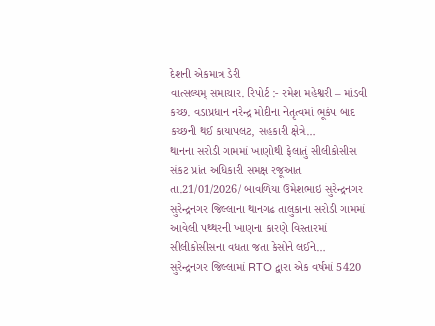દેશની એકમાત્ર ડેરી
વાત્સલ્યમ્ સમાચાર. રિપોર્ટ :- રમેશ મહેશ્વરી – માંડવી કચ્છ. વડાપ્રધાન નરેન્દ્ર મોદીના નેતૃત્વમાં ભૂકંપ બાદ કચ્છની થઈ કાયાપલટ, સહકારી ક્ષેત્રે…
થાનના સરોડી ગામમાં ખાણોથી ફેલાતું સીલીકોસીસ સંકટ પ્રાંત અધિકારી સમક્ષ રજૂઆત
તા.21/01/2026/ બાવળિયા ઉમેશભાઇ સુરેન્દ્રનગર સુરેન્દ્રનગર જિલ્લાના થાનગઢ તાલુકાના સરોડી ગામમાં આવેલી પથ્થરની ખાણના કારણે વિસ્તારમાં સીલીકોસીસના વધતા જતા કેસોને લઈને…
સુરેન્દ્રનગર જિલ્લામાં RTO દ્વારા એક વર્ષમાં 5420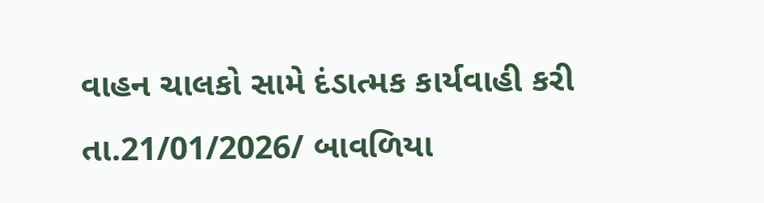વાહન ચાલકો સામે દંડાત્મક કાર્યવાહી કરી
તા.21/01/2026/ બાવળિયા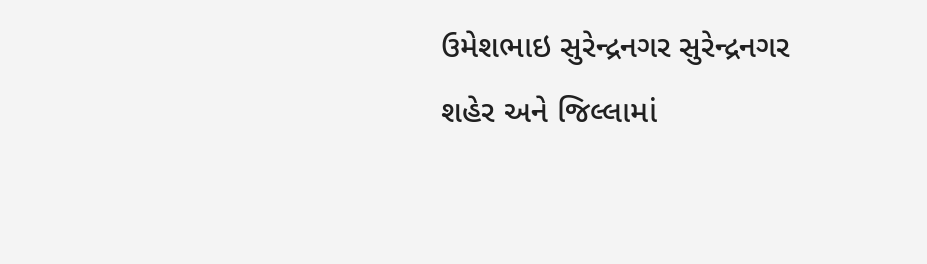ઉમેશભાઇ સુરેન્દ્રનગર સુરેન્દ્રનગર શહેર અને જિલ્લામાં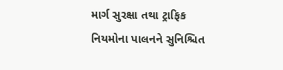માર્ગ સુરક્ષા તથા ટ્રાફિક નિયમોના પાલનને સુનિશ્ચિત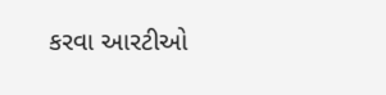કરવા આરટીઓ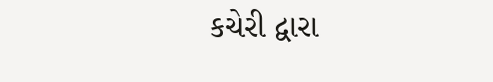કચેરી દ્વારા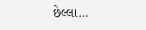છેલ્લા…